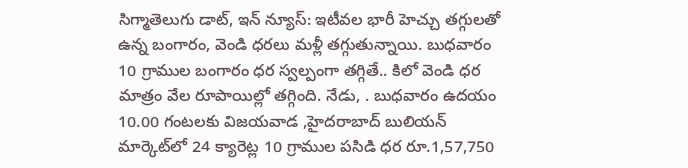సిగ్మాతెలుగు డాట్, ఇన్ న్యూస్: ఇటీవల భారీ హెచ్చు తగ్గులతో ఉన్న బంగారం, వెండి ధరలు మళ్లీ తగ్గుతున్నాయి. బుధవారం 10 గ్రాముల బంగారం ధర స్వల్పంగా తగ్గితే.. కిలో వెండి ధర మాత్రం వేల రూపాయిల్లో తగ్గింది. నేడు, . బుధవారం ఉదయం 10.00 గంటలకు విజయవాడ ,హైదరాబాద్‌ బులియన్ మార్కెట్‌లో 24 క్యారెట్ల 10 గ్రాముల పసిడి ధర రూ.1,57,750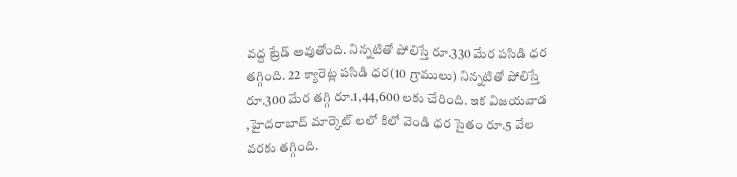వద్ద ట్రేడ్ అవుతోంది. నిన్నటితో పోలిస్తే రూ.330 మేర పసిడి ధర తగ్గింది. 22 క్యారెట్ల పసిడి ధర(10 గ్రాములు) నిన్నటితో పోలిస్తే రూ.300 మేర తగ్గి రూ.1,44,600 లకు చేరింది. ఇక విజయవాడ ,హైదరాబాద్ మార్కెట్ లలో కిలో వెండి ధర సైతం రూ.5 వేల వరకు తగ్గింది.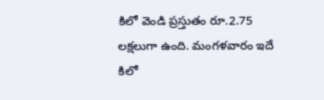కిలో వెండి ప్రస్తుతం రూ.2.75 లక్షలుగా ఉంది. మంగళవారం ఇదే కిలో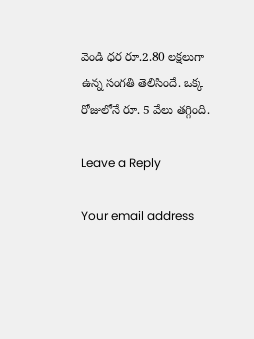వెండి ధర రూ.2.80 లక్షలుగా ఉన్న సంగతి తెలిసిందే. ఒక్క రోజులోనే రూ. 5 వేలు తగ్గింది.

Leave a Reply

Your email address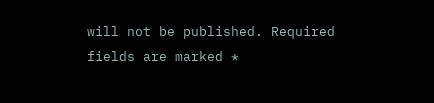will not be published. Required fields are marked *